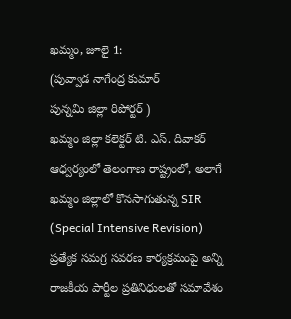ఖమ్మం, జూలై 1:
(పువ్వాడ నాగేంద్ర కుమార్
పున్నమి జిల్లా రిపోర్టర్ )
ఖమ్మం జిల్లా కలెక్టర్ టి. ఎస్. దివాకర్ ఆధ్వర్యంలో తెలంగాణ రాష్ట్రంలో, అలాగే ఖమ్మం జిల్లాలో కొనసాగుతున్న SIR (Special Intensive Revision) ప్రత్యేక సమగ్ర సవరణ కార్యక్రమంపై అన్ని రాజకీయ పార్టీల ప్రతినిధులతో సమావేశం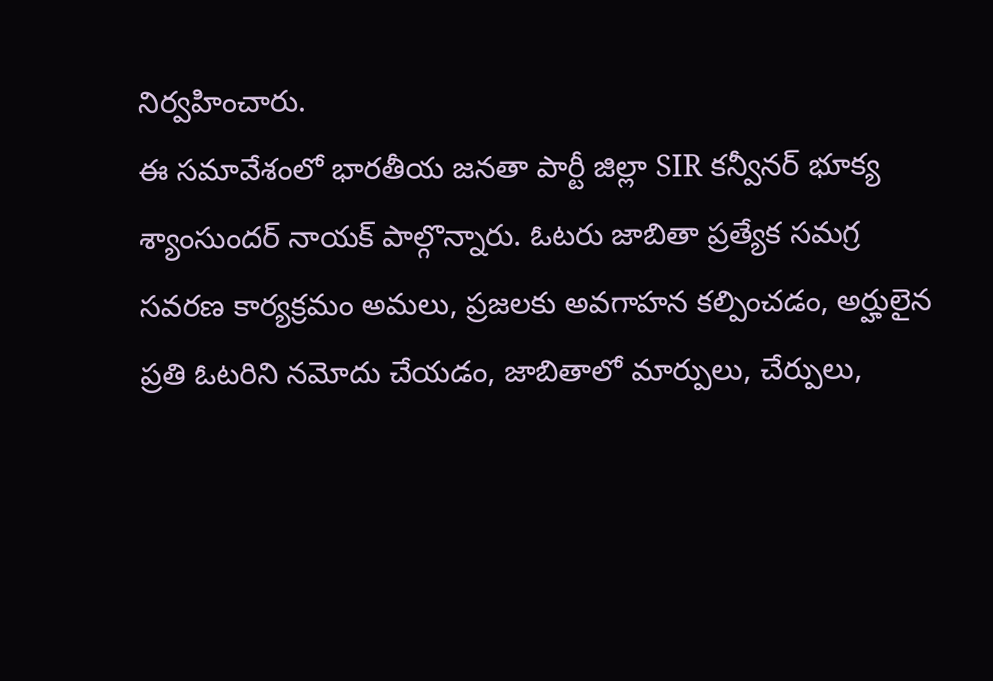నిర్వహించారు.
ఈ సమావేశంలో భారతీయ జనతా పార్టీ జిల్లా SIR కన్వీనర్ భూక్య శ్యాంసుందర్ నాయక్ పాల్గొన్నారు. ఓటరు జాబితా ప్రత్యేక సమగ్ర సవరణ కార్యక్రమం అమలు, ప్రజలకు అవగాహన కల్పించడం, అర్హులైన ప్రతి ఓటరిని నమోదు చేయడం, జాబితాలో మార్పులు, చేర్పులు,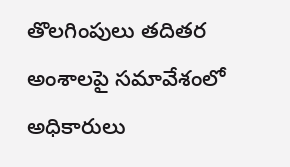తొలగింపులు తదితర అంశాలపై సమావేశంలో అధికారులు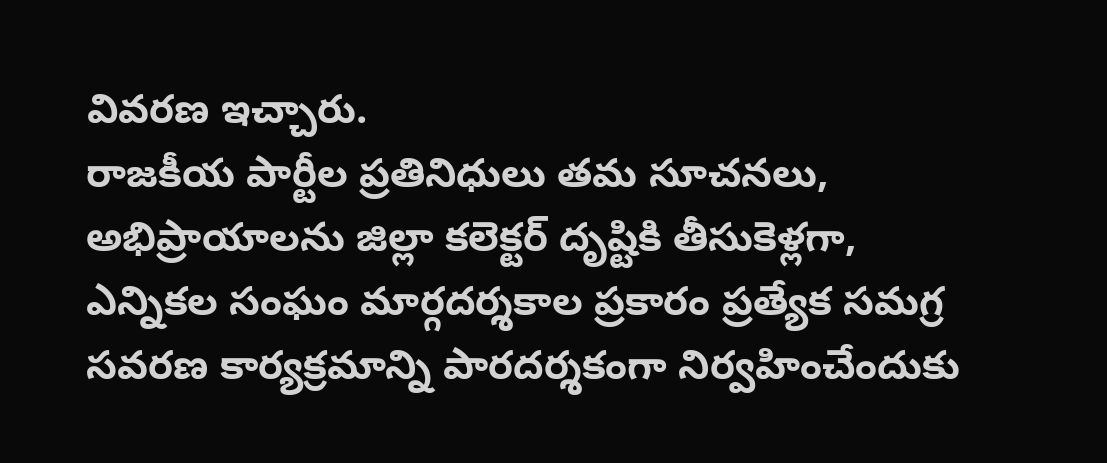వివరణ ఇచ్చారు.
రాజకీయ పార్టీల ప్రతినిధులు తమ సూచనలు, అభిప్రాయాలను జిల్లా కలెక్టర్ దృష్టికి తీసుకెళ్లగా, ఎన్నికల సంఘం మార్గదర్శకాల ప్రకారం ప్రత్యేక సమగ్ర సవరణ కార్యక్రమాన్ని పారదర్శకంగా నిర్వహించేందుకు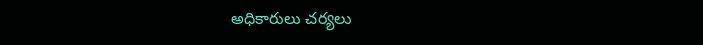అధికారులు చర్యలు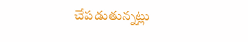చేపడుతున్నట్లు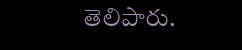తెలిపారు.